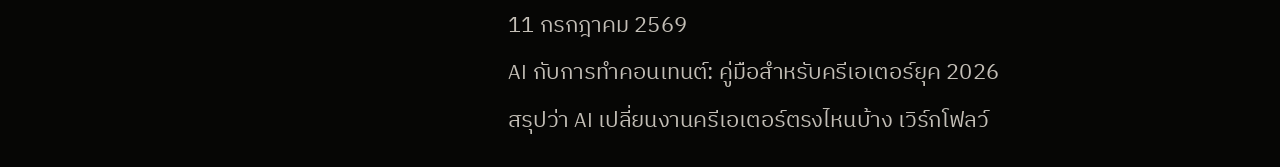11 กรกฎาคม 2569
AI กับการทำคอนเทนต์: คู่มือสำหรับครีเอเตอร์ยุค 2026
สรุปว่า AI เปลี่ยนงานครีเอเตอร์ตรงไหนบ้าง เวิร์กโฟลว์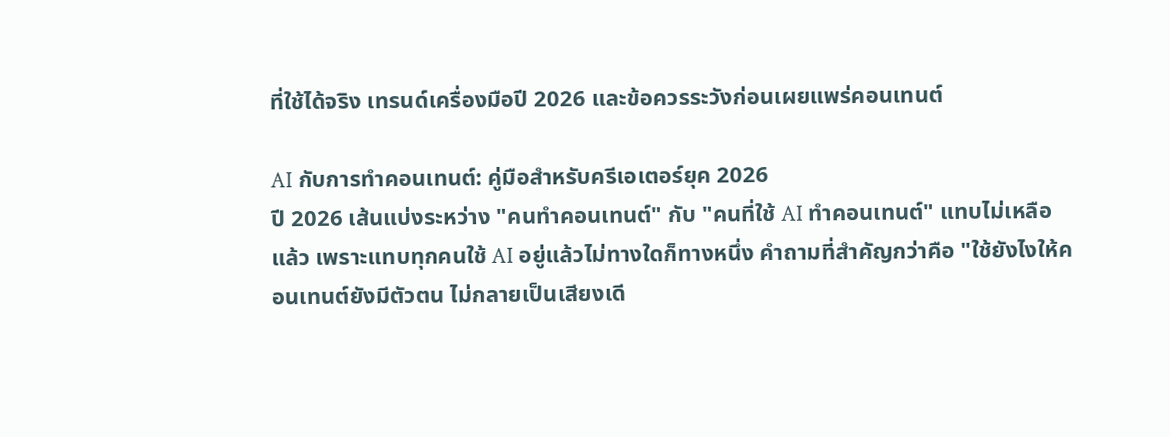ที่ใช้ได้จริง เทรนด์เครื่องมือปี 2026 และข้อควรระวังก่อนเผยแพร่คอนเทนต์

AI กับการทำคอนเทนต์: คู่มือสำหรับครีเอเตอร์ยุค 2026
ปี 2026 เส้นแบ่งระหว่าง "คนทำคอนเทนต์" กับ "คนที่ใช้ AI ทำคอนเทนต์" แทบไม่เหลือแล้ว เพราะแทบทุกคนใช้ AI อยู่แล้วไม่ทางใดก็ทางหนึ่ง คำถามที่สำคัญกว่าคือ "ใช้ยังไงให้คอนเทนต์ยังมีตัวตน ไม่กลายเป็นเสียงเดี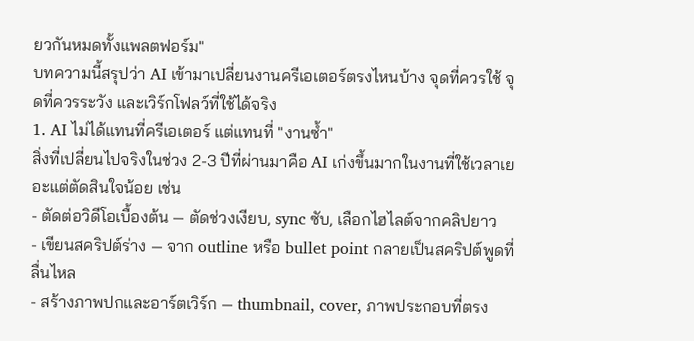ยวกันหมดทั้งแพลตฟอร์ม"
บทความนี้สรุปว่า AI เข้ามาเปลี่ยนงานครีเอเตอร์ตรงไหนบ้าง จุดที่ควรใช้ จุดที่ควรระวัง และเวิร์กโฟลว์ที่ใช้ได้จริง
1. AI ไม่ได้แทนที่ครีเอเตอร์ แต่แทนที่ "งานซ้ำ"
สิ่งที่เปลี่ยนไปจริงในช่วง 2-3 ปีที่ผ่านมาคือ AI เก่งขึ้นมากในงานที่ใช้เวลาเยอะแต่ตัดสินใจน้อย เช่น
- ตัดต่อวิดีโอเบื้องต้น — ตัดช่วงเงียบ, sync ซับ, เลือกไฮไลต์จากคลิปยาว
- เขียนสคริปต์ร่าง — จาก outline หรือ bullet point กลายเป็นสคริปต์พูดที่ลื่นไหล
- สร้างภาพปกและอาร์ตเวิร์ก — thumbnail, cover, ภาพประกอบที่ตรง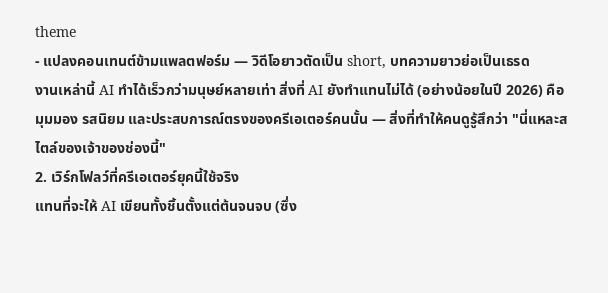theme
- แปลงคอนเทนต์ข้ามแพลตฟอร์ม — วิดีโอยาวตัดเป็น short, บทความยาวย่อเป็นเธรด
งานเหล่านี้ AI ทำได้เร็วกว่ามนุษย์หลายเท่า สิ่งที่ AI ยังทำแทนไม่ได้ (อย่างน้อยในปี 2026) คือ มุมมอง รสนิยม และประสบการณ์ตรงของครีเอเตอร์คนนั้น — สิ่งที่ทำให้คนดูรู้สึกว่า "นี่แหละสไตล์ของเจ้าของช่องนี้"
2. เวิร์กโฟลว์ที่ครีเอเตอร์ยุคนี้ใช้จริง
แทนที่จะให้ AI เขียนทั้งชิ้นตั้งแต่ต้นจนจบ (ซึ่ง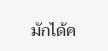มักได้ค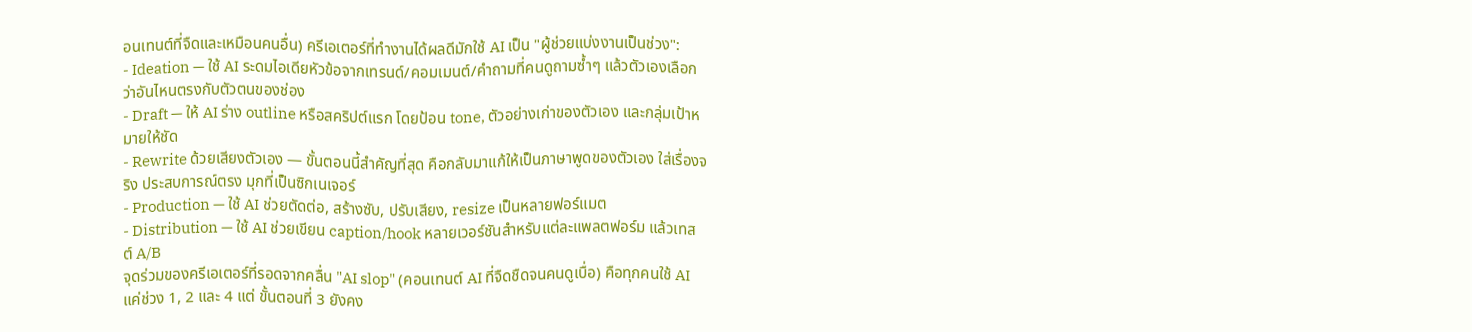อนเทนต์ที่จืดและเหมือนคนอื่น) ครีเอเตอร์ที่ทำงานได้ผลดีมักใช้ AI เป็น "ผู้ช่วยแบ่งงานเป็นช่วง":
- Ideation — ใช้ AI ระดมไอเดียหัวข้อจากเทรนด์/คอมเมนต์/คำถามที่คนดูถามซ้ำๆ แล้วตัวเองเลือกว่าอันไหนตรงกับตัวตนของช่อง
- Draft — ให้ AI ร่าง outline หรือสคริปต์แรก โดยป้อน tone, ตัวอย่างเก่าของตัวเอง และกลุ่มเป้าหมายให้ชัด
- Rewrite ด้วยเสียงตัวเอง — ขั้นตอนนี้สำคัญที่สุด คือกลับมาแก้ให้เป็นภาษาพูดของตัวเอง ใส่เรื่องจริง ประสบการณ์ตรง มุกที่เป็นซิกเนเจอร์
- Production — ใช้ AI ช่วยตัดต่อ, สร้างซับ, ปรับเสียง, resize เป็นหลายฟอร์แมต
- Distribution — ใช้ AI ช่วยเขียน caption/hook หลายเวอร์ชันสำหรับแต่ละแพลตฟอร์ม แล้วเทสต์ A/B
จุดร่วมของครีเอเตอร์ที่รอดจากคลื่น "AI slop" (คอนเทนต์ AI ที่จืดชืดจนคนดูเบื่อ) คือทุกคนใช้ AI แค่ช่วง 1, 2 และ 4 แต่ ขั้นตอนที่ 3 ยังคง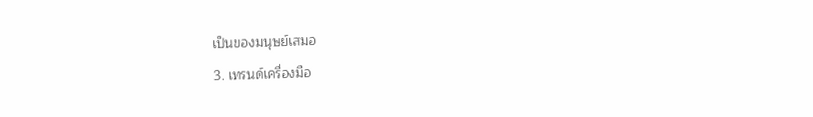เป็นของมนุษย์เสมอ
3. เทรนด์เครื่องมือ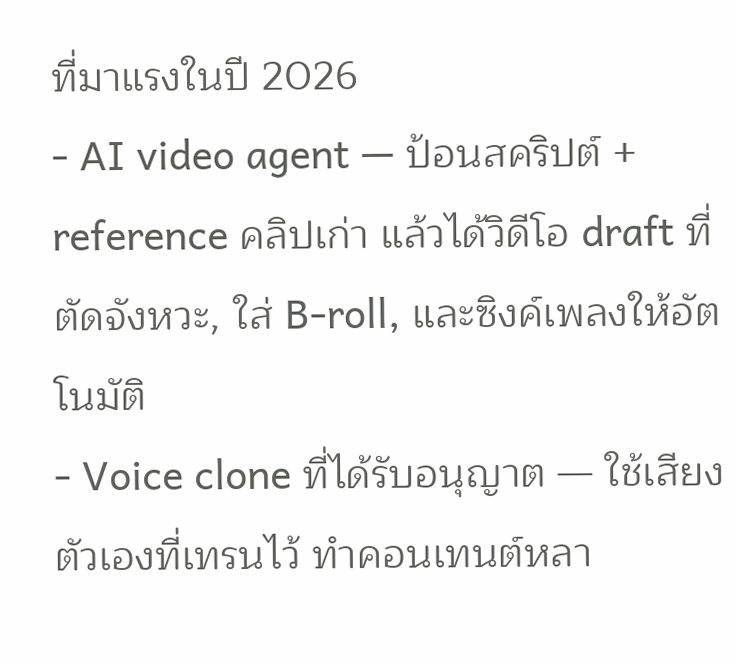ที่มาแรงในปี 2026
- AI video agent — ป้อนสคริปต์ + reference คลิปเก่า แล้วได้วิดีโอ draft ที่ตัดจังหวะ, ใส่ B-roll, และซิงค์เพลงให้อัตโนมัติ
- Voice clone ที่ได้รับอนุญาต — ใช้เสียงตัวเองที่เทรนไว้ ทำคอนเทนต์หลา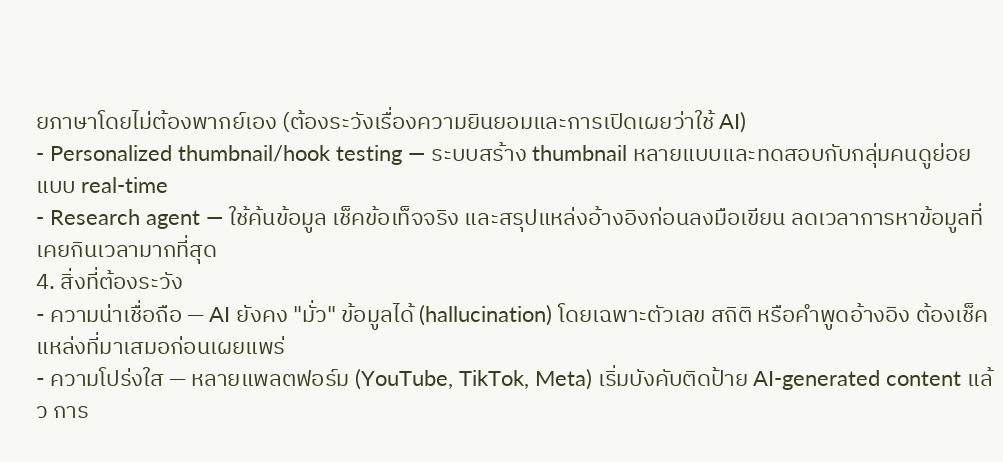ยภาษาโดยไม่ต้องพากย์เอง (ต้องระวังเรื่องความยินยอมและการเปิดเผยว่าใช้ AI)
- Personalized thumbnail/hook testing — ระบบสร้าง thumbnail หลายแบบและทดสอบกับกลุ่มคนดูย่อยแบบ real-time
- Research agent — ใช้ค้นข้อมูล เช็คข้อเท็จจริง และสรุปแหล่งอ้างอิงก่อนลงมือเขียน ลดเวลาการหาข้อมูลที่เคยกินเวลามากที่สุด
4. สิ่งที่ต้องระวัง
- ความน่าเชื่อถือ — AI ยังคง "มั่ว" ข้อมูลได้ (hallucination) โดยเฉพาะตัวเลข สถิติ หรือคำพูดอ้างอิง ต้องเช็คแหล่งที่มาเสมอก่อนเผยแพร่
- ความโปร่งใส — หลายแพลตฟอร์ม (YouTube, TikTok, Meta) เริ่มบังคับติดป้าย AI-generated content แล้ว การ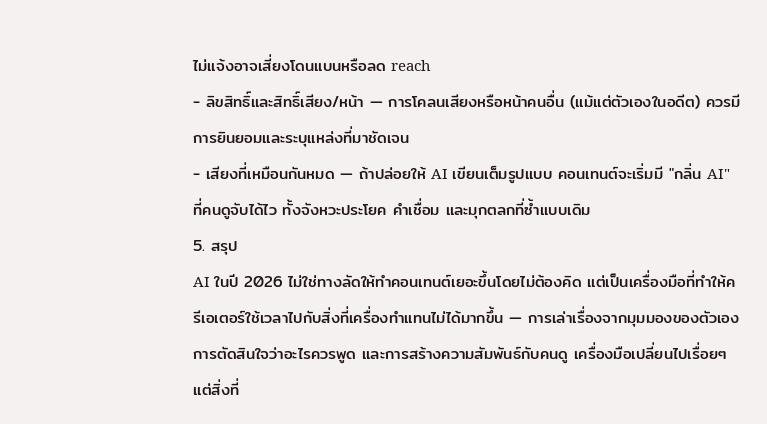ไม่แจ้งอาจเสี่ยงโดนแบนหรือลด reach
- ลิขสิทธิ์และสิทธิ์เสียง/หน้า — การโคลนเสียงหรือหน้าคนอื่น (แม้แต่ตัวเองในอดีต) ควรมีการยินยอมและระบุแหล่งที่มาชัดเจน
- เสียงที่เหมือนกันหมด — ถ้าปล่อยให้ AI เขียนเต็มรูปแบบ คอนเทนต์จะเริ่มมี "กลิ่น AI" ที่คนดูจับได้ไว ทั้งจังหวะประโยค คำเชื่อม และมุกตลกที่ซ้ำแบบเดิม
5. สรุป
AI ในปี 2026 ไม่ใช่ทางลัดให้ทำคอนเทนต์เยอะขึ้นโดยไม่ต้องคิด แต่เป็นเครื่องมือที่ทำให้ครีเอเตอร์ใช้เวลาไปกับสิ่งที่เครื่องทำแทนไม่ได้มากขึ้น — การเล่าเรื่องจากมุมมองของตัวเอง การตัดสินใจว่าอะไรควรพูด และการสร้างความสัมพันธ์กับคนดู เครื่องมือเปลี่ยนไปเรื่อยๆ แต่สิ่งที่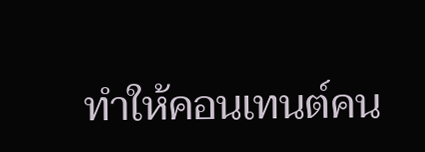ทำให้คอนเทนต์คน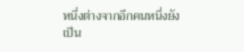หนึ่งต่างจากอีกคนหนึ่งยังเป็น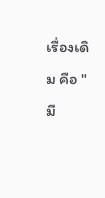เรื่องเดิม คือ "มี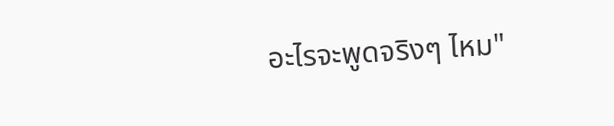อะไรจะพูดจริงๆ ไหม"